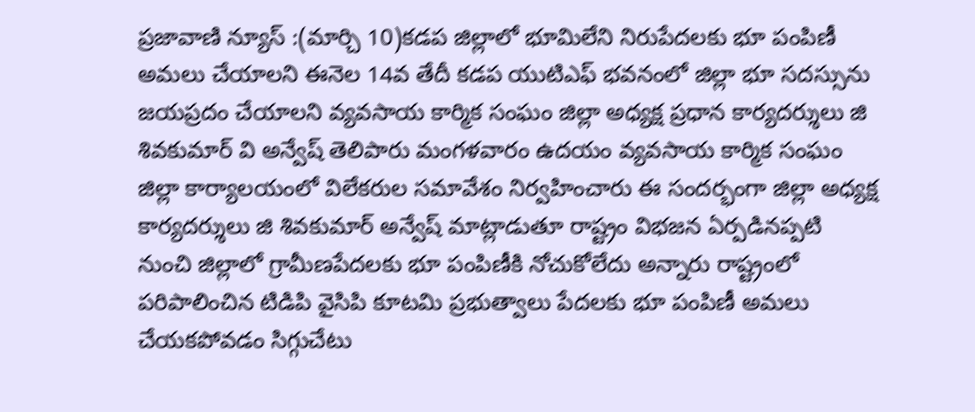ప్రజావాణి న్యూస్ :(మార్చి 10)కడప జిల్లాలో భూమిలేని నిరుపేదలకు భూ పంపిణీ అమలు చేయాలని ఈనెల 14వ తేదీ కడప యుటిఎఫ్ భవనంలో జిల్లా భూ సదస్సును జయప్రదం చేయాలని వ్యవసాయ కార్మిక సంఘం జిల్లా అధ్యక్ష ప్రధాన కార్యదర్శులు జి శివకుమార్ వి అన్వేష్ తెలిపారు మంగళవారం ఉదయం వ్యవసాయ కార్మిక సంఘం జిల్లా కార్యాలయంలో విలేకరుల సమావేశం నిర్వహించారు ఈ సందర్భంగా జిల్లా అధ్యక్ష కార్యదర్శులు జి శివకుమార్ అన్వేష్ మాట్లాడుతూ రాష్ట్రం విభజన ఏర్పడినప్పటి నుంచి జిల్లాలో గ్రామీణపేదలకు భూ పంపిణీకి నోచుకోలేదు అన్నారు రాష్ట్రంలో పరిపాలించిన టిడిపి వైసిపి కూటమి ప్రభుత్వాలు పేదలకు భూ పంపిణీ అమలు చేయకపోవడం సిగ్గుచేటు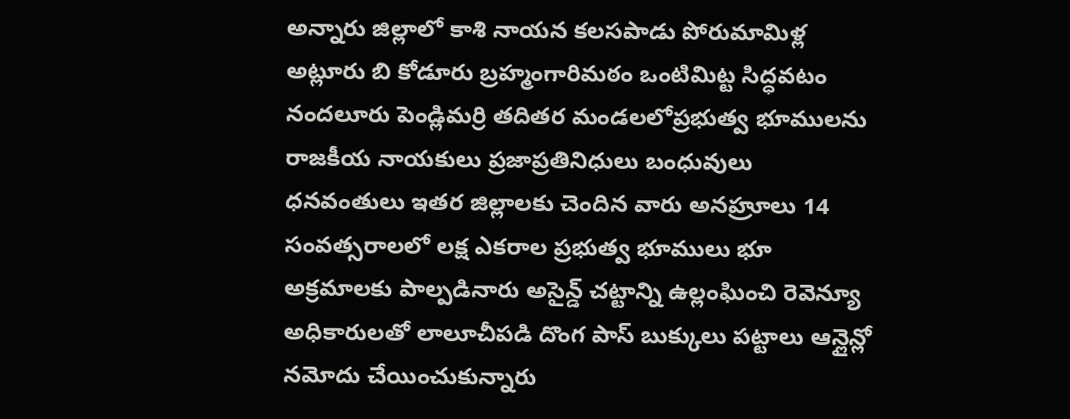అన్నారు జిల్లాలో కాశి నాయన కలసపాడు పోరుమామిళ్ల అట్లూరు బి కోడూరు బ్రహ్మంగారిమఠం ఒంటిమిట్ట సిద్ధవటం నందలూరు పెండ్లిమర్రి తదితర మండలలోప్రభుత్వ భూములను రాజకీయ నాయకులు ప్రజాప్రతినిధులు బంధువులు ధనవంతులు ఇతర జిల్లాలకు చెందిన వారు అనహ్రూలు 14 సంవత్సరాలలో లక్ష ఎకరాల ప్రభుత్వ భూములు భూ అక్రమాలకు పాల్పడినారు అసైన్డ్ చట్టాన్ని ఉల్లంఘించి రెవెన్యూ అధికారులతో లాలూచీపడి దొంగ పాస్ బుక్కులు పట్టాలు ఆన్లైన్లో నమోదు చేయించుకున్నారు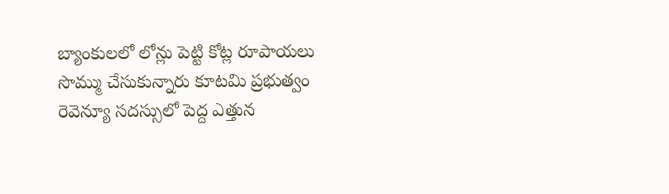బ్యాంకులలో లోన్లు పెట్టి కోట్ల రూపాయలు సొమ్ము చేసుకున్నారు కూటమి ప్రభుత్వం రెవెన్యూ సదస్సులో పెద్ద ఎత్తున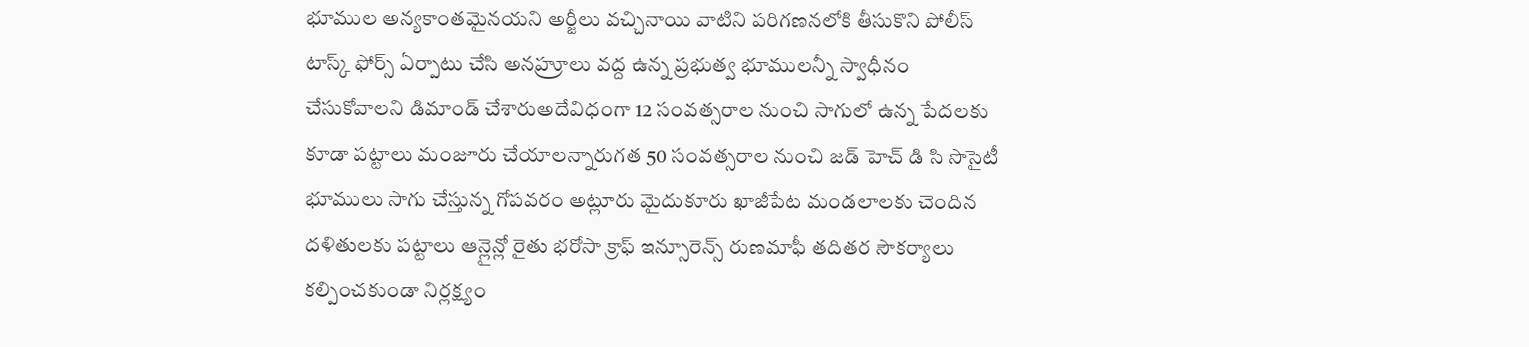భూముల అన్యకాంతమైనయని అర్జీలు వచ్చినాయి వాటిని పరిగణనలోకి తీసుకొని పోలీస్ టాస్క్ ఫోర్స్ ఏర్పాటు చేసి అనహ్రూలు వద్ద ఉన్న ప్రభుత్వ భూములన్నీ స్వాధీనం చేసుకోవాలని డిమాండ్ చేశారుఅదేవిధంగా 12 సంవత్సరాల నుంచి సాగులో ఉన్న పేదలకు కూడా పట్టాలు మంజూరు చేయాలన్నారుగత 50 సంవత్సరాల నుంచి జడ్ హెచ్ డి సి సొసైటీ భూములు సాగు చేస్తున్న గోపవరం అట్లూరు మైదుకూరు ఖాజీపేట మండలాలకు చెందిన దళితులకు పట్టాలు ఆన్లైన్లో రైతు భరోసా క్రాఫ్ ఇన్సూరెన్స్ రుణమాఫీ తదితర సౌకర్యాలు కల్పించకుండా నిర్లక్ష్యం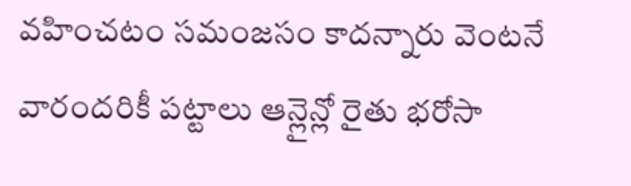వహించటం సమంజసం కాదన్నారు వెంటనే వారందరికీ పట్టాలు ఆన్లైన్లో రైతు భరోసా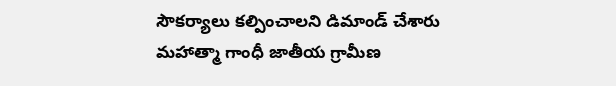సౌకర్యాలు కల్పించాలని డిమాండ్ చేశారు మహాత్మా గాంధీ జాతీయ గ్రామీణ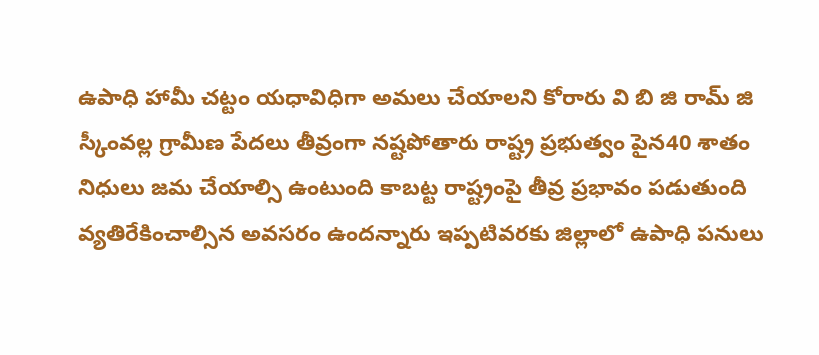ఉపాధి హామీ చట్టం యధావిధిగా అమలు చేయాలని కోరారు వి బి జి రామ్ జి స్కీంవల్ల గ్రామీణ పేదలు తీవ్రంగా నష్టపోతారు రాష్ట్ర ప్రభుత్వం పైన40 శాతం నిధులు జమ చేయాల్సి ఉంటుంది కాబట్ట రాష్ట్రంపై తీవ్ర ప్రభావం పడుతుంది వ్యతిరేకించాల్సిన అవసరం ఉందన్నారు ఇప్పటివరకు జిల్లాలో ఉపాధి పనులు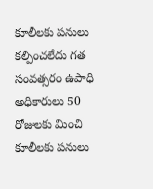కూలీలకు పనులు కల్పించలేదు గత సంవత్సరం ఉపాధి అధికారులు 50 రోజులకు మించి కూలీలకు పనులు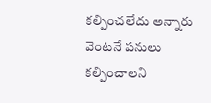కల్పించలేదు అన్నారు వెంటనే పనులు కల్పించాలని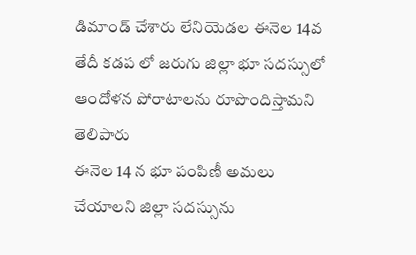డిమాండ్ చేశారు లేనియెడల ఈనెల 14వ తేదీ కడప లో జరుగు జిల్లా భూ సదస్సులో ఆందోళన పోరాటాలను రూపొందిస్తామని తెలిపారు
ఈనెల 14 న భూ పంపిణీ అమలు చేయాలని జిల్లా సదస్సును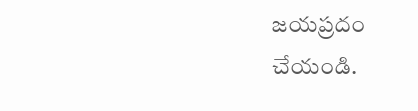జయప్రదం చేయండి.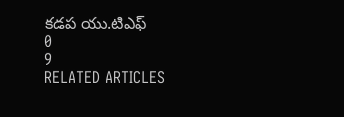కడప యు.టిఎఫ్
0
9
RELATED ARTICLES